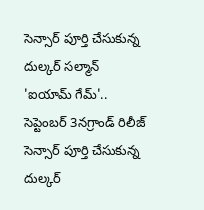సెన్సార్ పూర్తి చేసుకున్న దుల్కర్ సల్మాన్ 'ఐయామ్ గేమ్'.. సెప్టెంబర్ 3నగ్రాండ్ రిలీజ్
సెన్సార్ పూర్తి చేసుకున్న దుల్కర్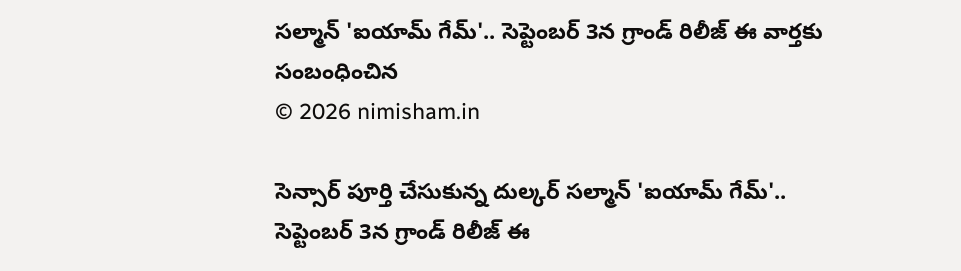సల్మాన్ 'ఐయామ్ గేమ్'.. సెప్టెంబర్ 3న గ్రాండ్ రిలీజ్ ఈ వార్తకు సంబంధించిన
© 2026 nimisham.in

సెన్సార్ పూర్తి చేసుకున్న దుల్కర్ సల్మాన్ 'ఐయామ్ గేమ్'.. సెప్టెంబర్ 3న గ్రాండ్ రిలీజ్ ఈ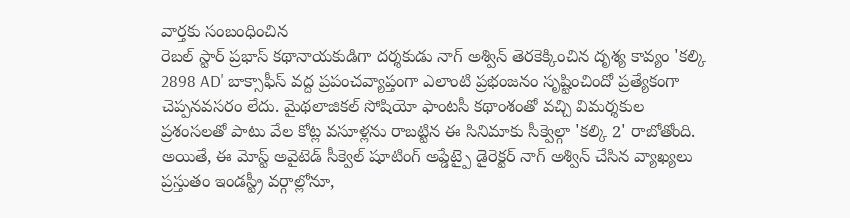వార్తకు సంబంధించిన
రెబల్ స్టార్ ప్రభాస్ కథానాయకుడిగా దర్శకుడు నాగ్ అశ్విన్ తెరకెక్కించిన దృశ్య కావ్యం 'కల్కి 2898 AD' బాక్సాఫీస్ వద్ద ప్రపంచవ్యాప్తంగా ఎలాంటి ప్రభంజనం సృష్టించిందో ప్రత్యేకంగా చెప్పనవసరం లేదు. మైథలాజికల్ సోషియో ఫాంటసీ కథాంశంతో వచ్చి విమర్శకుల ప్రశంసలతో పాటు వేల కోట్ల వసూళ్లను రాబట్టిన ఈ సినిమాకు సీక్వెల్గా 'కల్కి 2' రాబోతోంది. అయితే, ఈ మోస్ట్ అవైటెడ్ సీక్వెల్ షూటింగ్ అప్డేట్పై డైరెక్టర్ నాగ్ అశ్విన్ చేసిన వ్యాఖ్యలు ప్రస్తుతం ఇండస్ట్రీ వర్గాల్లోనూ,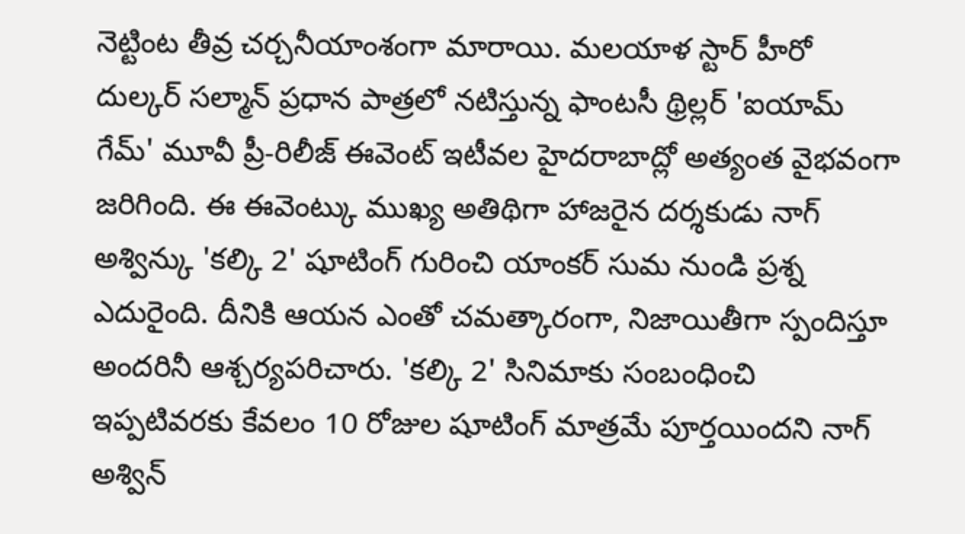నెట్టింట తీవ్ర చర్చనీయాంశంగా మారాయి. మలయాళ స్టార్ హీరో దుల్కర్ సల్మాన్ ప్రధాన పాత్రలో నటిస్తున్న ఫాంటసీ థ్రిల్లర్ 'ఐయామ్ గేమ్' మూవీ ప్రీ-రిలీజ్ ఈవెంట్ ఇటీవల హైదరాబాద్లో అత్యంత వైభవంగా జరిగింది. ఈ ఈవెంట్కు ముఖ్య అతిథిగా హాజరైన దర్శకుడు నాగ్ అశ్విన్కు 'కల్కి 2' షూటింగ్ గురించి యాంకర్ సుమ నుండి ప్రశ్న ఎదురైంది. దీనికి ఆయన ఎంతో చమత్కారంగా, నిజాయితీగా స్పందిస్తూ అందరినీ ఆశ్చర్యపరిచారు. 'కల్కి 2' సినిమాకు సంబంధించి ఇప్పటివరకు కేవలం 10 రోజుల షూటింగ్ మాత్రమే పూర్తయిందని నాగ్ అశ్విన్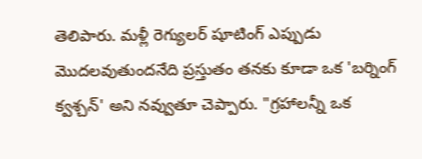తెలిపారు. మళ్లీ రెగ్యులర్ షూటింగ్ ఎప్పుడు మొదలవుతుందనేది ప్రస్తుతం తనకు కూడా ఒక 'బర్నింగ్ క్వశ్చన్' అని నవ్వుతూ చెప్పారు. "గ్రహాలన్నీ ఒక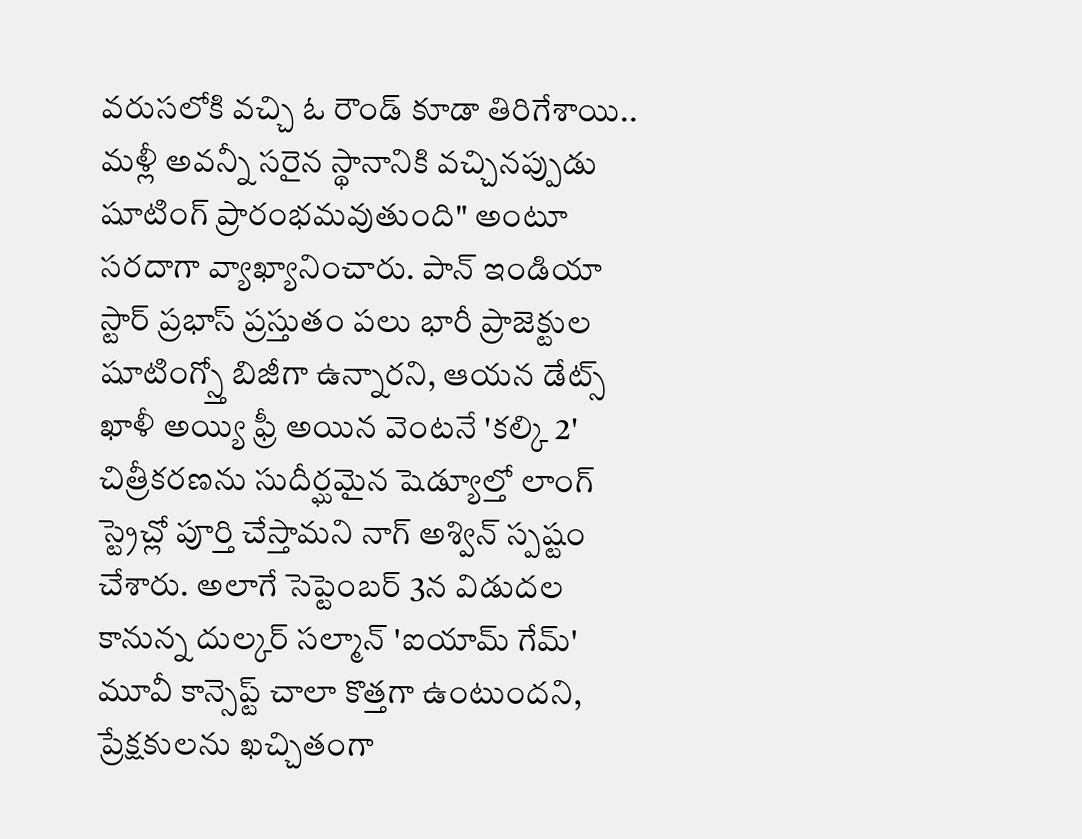వరుసలోకి వచ్చి ఓ రౌండ్ కూడా తిరిగేశాయి.. మళ్లీ అవన్నీ సరైన స్థానానికి వచ్చినప్పుడు షూటింగ్ ప్రారంభమవుతుంది" అంటూ సరదాగా వ్యాఖ్యానించారు. పాన్ ఇండియా స్టార్ ప్రభాస్ ప్రస్తుతం పలు భారీ ప్రాజెక్టుల షూటింగ్స్తో బిజీగా ఉన్నారని, ఆయన డేట్స్ ఖాళీ అయ్యి ఫ్రీ అయిన వెంటనే 'కల్కి 2' చిత్రీకరణను సుదీర్ఘమైన షెడ్యూల్తో లాంగ్ స్ట్రెచ్లో పూర్తి చేస్తామని నాగ్ అశ్విన్ స్పష్టం చేశారు. అలాగే సెప్టెంబర్ 3న విడుదల కానున్న దుల్కర్ సల్మాన్ 'ఐయామ్ గేమ్' మూవీ కాన్సెప్ట్ చాలా కొత్తగా ఉంటుందని, ప్రేక్షకులను ఖచ్చితంగా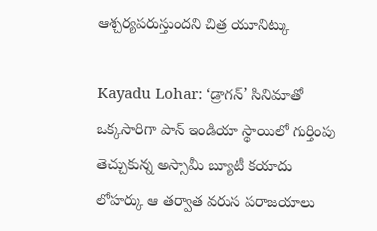ఆశ్చర్యపరుస్తుందని చిత్ర యూనిట్కు

Kayadu Lohar: ‘డ్రాగన్’ సినిమాతో ఒక్కసారిగా పాన్ ఇండియా స్థాయిలో గుర్తింపు తెచ్చుకున్న అస్సామీ బ్యూటీ కయాదు లోహర్కు ఆ తర్వాత వరుస పరాజయాలు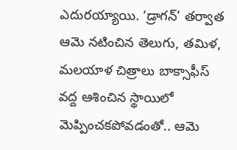ఎదురయ్యాయి. ‘డ్రాగన్’ తర్వాత ఆమె నటించిన తెలుగు, తమిళ, మలయాళ చిత్రాలు బాక్సాఫీస్ వద్ద ఆశించిన స్థాయిలో మెప్పించకపోవడంతో.. ఆమె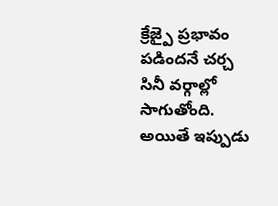క్రేజ్పై ప్రభావం పడిందనే చర్చ సినీ వర్గాల్లో సాగుతోంది. అయితే ఇప్పుడు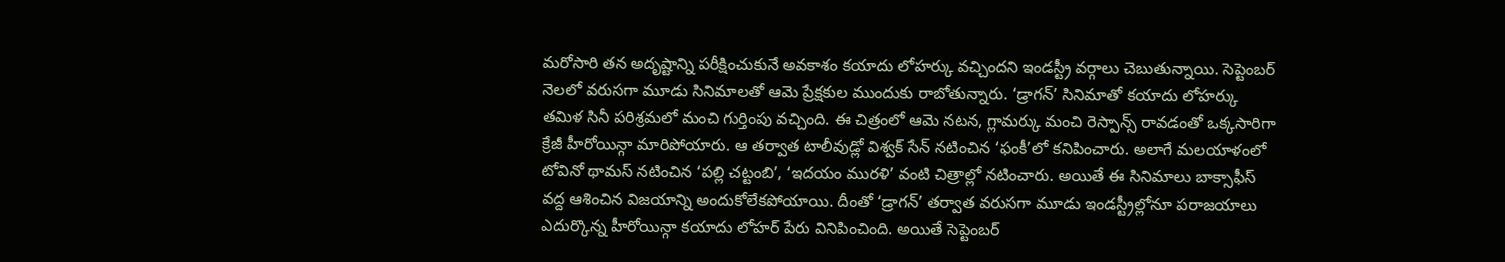మరోసారి తన అదృష్టాన్ని పరీక్షించుకునే అవకాశం కయాదు లోహర్కు వచ్చిందని ఇండస్ట్రీ వర్గాలు చెబుతున్నాయి. సెప్టెంబర్ నెలలో వరుసగా మూడు సినిమాలతో ఆమె ప్రేక్షకుల ముందుకు రాబోతున్నారు. ‘డ్రాగన్’ సినిమాతో కయాదు లోహర్కు తమిళ సినీ పరిశ్రమలో మంచి గుర్తింపు వచ్చింది. ఈ చిత్రంలో ఆమె నటన, గ్లామర్కు మంచి రెస్పాన్స్ రావడంతో ఒక్కసారిగా క్రేజీ హీరోయిన్గా మారిపోయారు. ఆ తర్వాత టాలీవుడ్లో విశ్వక్ సేన్ నటించిన ‘ఫంకీ’లో కనిపించారు. అలాగే మలయాళంలో టోవినో థామస్ నటించిన ‘పల్లి చట్టంబి’, ‘ఇదయం మురళి’ వంటి చిత్రాల్లో నటించారు. అయితే ఈ సినిమాలు బాక్సాఫీస్ వద్ద ఆశించిన విజయాన్ని అందుకోలేకపోయాయి. దీంతో ‘డ్రాగన్’ తర్వాత వరుసగా మూడు ఇండస్ట్రీల్లోనూ పరాజయాలు ఎదుర్కొన్న హీరోయిన్గా కయాదు లోహర్ పేరు వినిపించింది. అయితే సెప్టెంబర్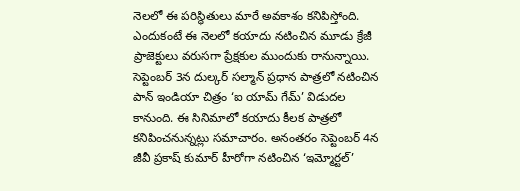నెలలో ఈ పరిస్థితులు మారే అవకాశం కనిపిస్తోంది. ఎందుకంటే ఈ నెలలో కయాదు నటించిన మూడు క్రేజీ ప్రాజెక్టులు వరుసగా ప్రేక్షకుల ముందుకు రానున్నాయి. సెప్టెంబర్ 3న దుల్కర్ సల్మాన్ ప్రధాన పాత్రలో నటించిన పాన్ ఇండియా చిత్రం ‘ఐ యామ్ గేమ్’ విడుదల కానుంది. ఈ సినిమాలో కయాదు కీలక పాత్రలో కనిపించనున్నట్లు సమాచారం. అనంతరం సెప్టెంబర్ 4న జీవీ ప్రకాష్ కుమార్ హీరోగా నటించిన ‘ఇమ్మోర్టల్’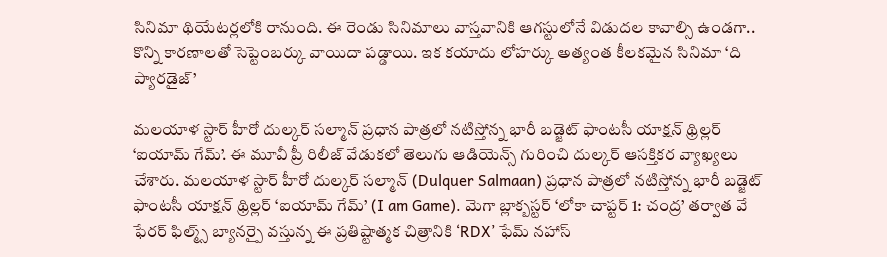సినిమా థియేటర్లలోకి రానుంది. ఈ రెండు సినిమాలు వాస్తవానికి ఆగస్టులోనే విడుదల కావాల్సి ఉండగా.. కొన్ని కారణాలతో సెప్టెంబర్కు వాయిదా పడ్డాయి. ఇక కయాదు లోహర్కు అత్యంత కీలకమైన సినిమా ‘ది ప్యారడైజ్’

మలయాళ స్టార్ హీరో దుల్కర్ సల్మాన్ ప్రధాన పాత్రలో నటిస్తోన్న భారీ బడ్జెట్ ఫాంటసీ యాక్షన్ థ్రిల్లర్ ‘ఐయామ్ గేమ్’. ఈ మూవీ ప్రీ రిలీజ్ వేడుకలో తెలుగు ఆడియెన్స్ గురించి దుల్కర్ ఆసక్తికర వ్యాఖ్యలు చేశారు. మలయాళ స్టార్ హీరో దుల్కర్ సల్మాన్ (Dulquer Salmaan) ప్రధాన పాత్రలో నటిస్తోన్న భారీ బడ్జెట్ ఫాంటసీ యాక్షన్ థ్రిల్లర్ ‘ఐయామ్ గేమ్’ (I am Game). మెగా బ్లాక్బస్టర్ ‘లోకా చాప్టర్ 1: చంద్ర’ తర్వాత వే ఫేరర్ ఫిల్మ్స్ బ్యానర్పై వస్తున్న ఈ ప్రతిష్టాత్మక చిత్రానికి ‘RDX’ ఫేమ్ నహాస్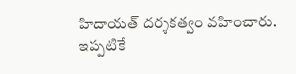హిదాయత్ దర్శకత్వం వహించారు. ఇప్పటికే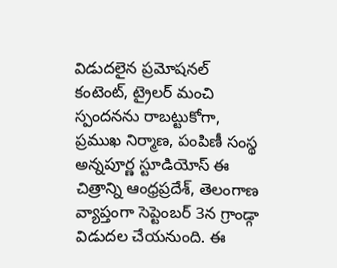విడుదలైన ప్రమోషనల్ కంటెంట్, ట్రైలర్ మంచి స్పందనను రాబట్టుకోగా, ప్రముఖ నిర్మాణ, పంపిణీ సంస్థ అన్నపూర్ణ స్టూడియోస్ ఈ చిత్రాన్ని ఆంధ్రప్రదేశ్, తెలంగాణ వ్యాప్తంగా సెప్టెంబర్ 3న గ్రాండ్గా విడుదల చేయనుంది. ఈ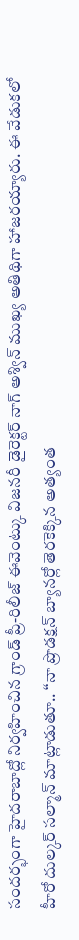సందర్భంగా హైదరాబాద్లో నిర్వహించిన గ్రాండ్ ప్రీ-రిలీజ్ ఈవెంట్కు విజనరీ డైరెక్టర్ నాగ్ అశ్విన్ ముఖ్య అతిథిగా హాజరయ్యారు. ఈ వేడుకలో హీరో దుల్కర్ సల్మాన్ మాట్లాడుతూ.. ‘‘నా ప్రొడక్షన్ బ్యానర్లో తెరకెక్కిన అత్యంత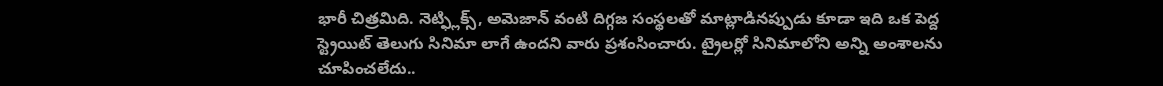భారీ చిత్రమిది. నెట్ఫ్లిక్స్, అమెజాన్ వంటి దిగ్గజ సంస్థలతో మాట్లాడినప్పుడు కూడా ఇది ఒక పెద్ద స్ట్రెయిట్ తెలుగు సినిమా లాగే ఉందని వారు ప్రశంసించారు. ట్రైలర్లో సినిమాలోని అన్ని అంశాలను చూపించలేదు..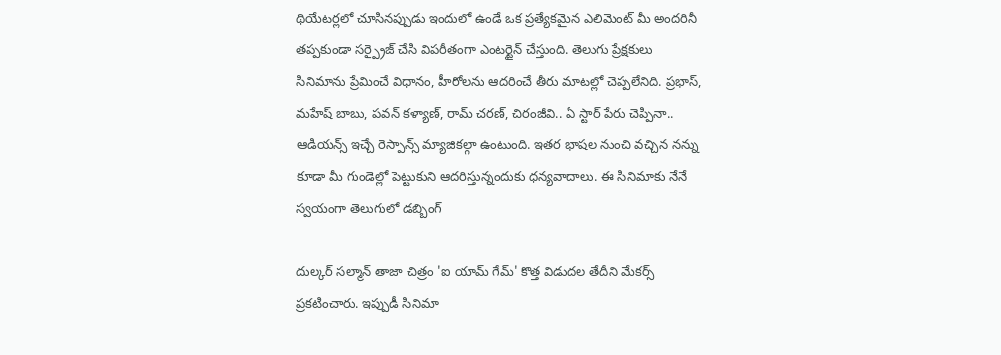థియేటర్లలో చూసినప్పుడు ఇందులో ఉండే ఒక ప్రత్యేకమైన ఎలిమెంట్ మీ అందరినీ తప్పకుండా సర్ప్రైజ్ చేసి విపరీతంగా ఎంటర్టైన్ చేస్తుంది. తెలుగు ప్రేక్షకులు సినిమాను ప్రేమించే విధానం, హీరోలను ఆదరించే తీరు మాటల్లో చెప్పలేనిది. ప్రభాస్, మహేష్ బాబు, పవన్ కళ్యాణ్, రామ్ చరణ్, చిరంజీవి.. ఏ స్టార్ పేరు చెప్పినా.. ఆడియన్స్ ఇచ్చే రెస్పాన్స్ మ్యాజికల్గా ఉంటుంది. ఇతర భాషల నుంచి వచ్చిన నన్ను కూడా మీ గుండెల్లో పెట్టుకుని ఆదరిస్తున్నందుకు ధన్యవాదాలు. ఈ సినిమాకు నేనే స్వయంగా తెలుగులో డబ్బింగ్

దుల్కర్ సల్మాన్ తాజా చిత్రం 'ఐ యామ్ గేమ్' కొత్త విడుదల తేదీని మేకర్స్ ప్రకటించారు. ఇప్పుడీ సినిమా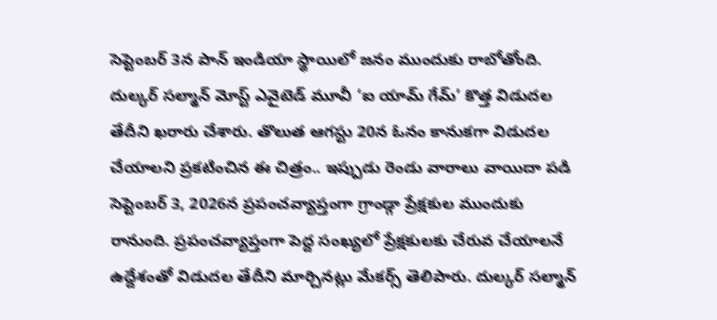సెప్టెంబర్ 3న పాన్ ఇండియా స్థాయిలో జనం ముందుకు రాబోతోంది. దుల్కర్ సల్మాన్ మోస్ట్ ఎవైటెడ్ మూవీ ‘ఐ యామ్ గేమ్’ కొత్త విడుదల తేదీని ఖరారు చేశారు. తొలుత ఆగస్టు 20న ఓనం కానుకగా విడుదల చేయాలని ప్రకటించిన ఈ చిత్రం.. ఇప్పుడు రెండు వారాలు వాయిదా పడి సెప్టెంబర్ 3, 2026న ప్రపంచవ్యాప్తంగా గ్రాండ్గా ప్రేక్షకుల ముందుకు రానుంది. ప్రపంచవ్యాప్తంగా పెద్ద సంఖ్యలో ప్రేక్షకులకు చేరువ చేయాలనే ఉద్దేశంతో విడుదల తేదీని మార్చినట్లు మేకర్స్ తెలిపారు. దుల్కర్ సల్మాన్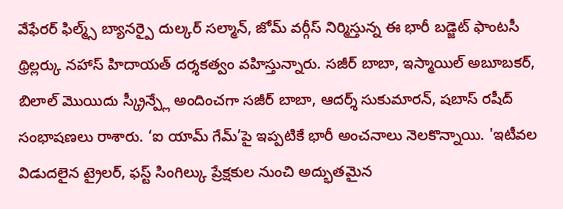వేఫేరర్ ఫిల్మ్స్ బ్యానర్పై దుల్కర్ సల్మాన్, జోమ్ వర్గీస్ నిర్మిస్తున్న ఈ భారీ బడ్జెట్ ఫాంటసీ థ్రిల్లర్కు నహాస్ హిదాయత్ దర్శకత్వం వహిస్తున్నారు. సజీర్ బాబా, ఇస్మాయిల్ అబూబకర్, బిలాల్ మొయిదు స్క్రీన్ప్లే అందించగా సజీర్ బాబా, ఆదర్శ్ సుకుమారన్, షబాస్ రషీద్ సంభాషణలు రాశారు. ‘ఐ యామ్ గేమ్’పై ఇప్పటికే భారీ అంచనాలు నెలకొన్నాయి. 'ఇటీవల విడుదలైన ట్రైలర్, ఫస్ట్ సింగిల్కు ప్రేక్షకుల నుంచి అద్భుతమైన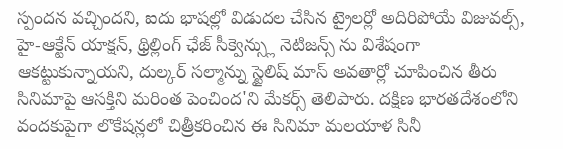స్పందన వచ్చిందని, ఐదు భాషల్లో విడుదల చేసిన ట్రైలర్లో అదిరిపోయే విజువల్స్, హై-ఆక్టేన్ యాక్షన్, థ్రిల్లింగ్ ఛేజ్ సీక్వెన్స్లు నెటిజన్స్ ను విశేషంగా ఆకట్టుకున్నాయని, దుల్కర్ సల్మాన్ను స్టైలిష్ మాస్ అవతార్లో చూపించిన తీరు సినిమాపై ఆసక్తిని మరింత పెంచింద'ని మేకర్స్ తెలిపారు. దక్షిణ భారతదేశంలోని వందకుపైగా లొకేషన్లలో చిత్రీకరించిన ఈ సినిమా మలయాళ సినీ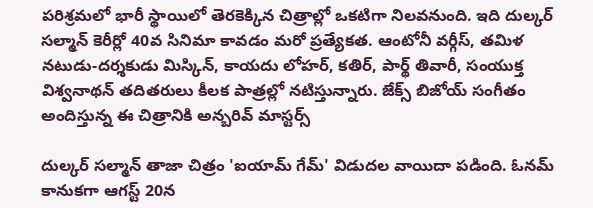పరిశ్రమలో భారీ స్థాయిలో తెరకెక్కిన చిత్రాల్లో ఒకటిగా నిలవనుంది. ఇది దుల్కర్ సల్మాన్ కెరీర్లో 40వ సినిమా కావడం మరో ప్రత్యేకత. ఆంటోనీ వర్గీస్, తమిళ నటుడు-దర్శకుడు మిస్కిన్, కాయదు లోహర్, కతిర్, పార్థ్ తివారీ, సంయుక్త విశ్వనాథన్ తదితరులు కీలక పాత్రల్లో నటిస్తున్నారు. జేక్స్ బిజోయ్ సంగీతం అందిస్తున్న ఈ చిత్రానికి అన్బరివ్ మాస్టర్స్

దుల్కర్ సల్మాన్ తాజా చిత్రం 'ఐయామ్ గేమ్' విడుదల వాయిదా పడింది. ఓనమ్ కానుకగా ఆగస్ట్ 20న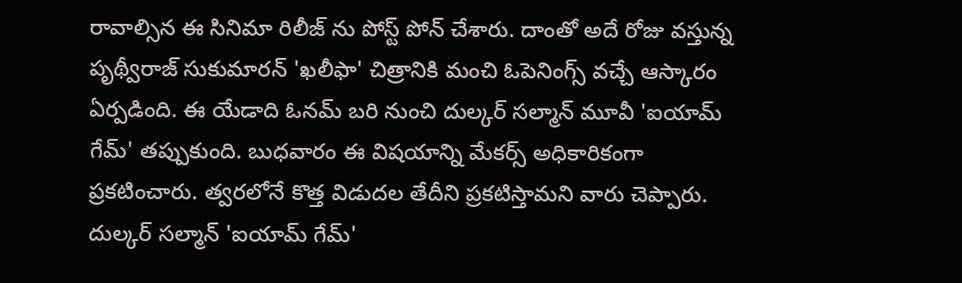రావాల్సిన ఈ సినిమా రిలీజ్ ను పోస్ట్ పోన్ చేశారు. దాంతో అదే రోజు వస్తున్న పృథ్వీరాజ్ సుకుమారన్ 'ఖలీఫా' చిత్రానికి మంచి ఓపెనింగ్స్ వచ్చే ఆస్కారం ఏర్పడింది. ఈ యేడాది ఓనమ్ బరి నుంచి దుల్కర్ సల్మాన్ మూవీ 'ఐయామ్ గేమ్' తప్పుకుంది. బుధవారం ఈ విషయాన్ని మేకర్స్ అధికారికంగా ప్రకటించారు. త్వరలోనే కొత్త విడుదల తేదీని ప్రకటిస్తామని వారు చెప్పారు. దుల్కర్ సల్మాన్ 'ఐయామ్ గేమ్'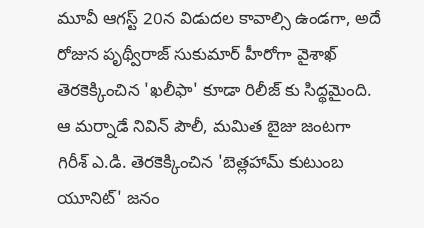మూవీ ఆగస్ట్ 20న విడుదల కావాల్సి ఉండగా, అదే రోజున పృథ్వీరాజ్ సుకుమార్ హీరోగా వైశాఖ్ తెరకెక్కించిన 'ఖలీఫా' కూడా రిలీజ్ కు సిద్థమైంది. ఆ మర్నాడే నివిన్ పౌలీ, మమిత బైజు జంటగా గిరీశ్ ఎ.డి. తెరకెక్కించిన 'బెత్లహామ్ కుటుంబ యూనిట్' జనం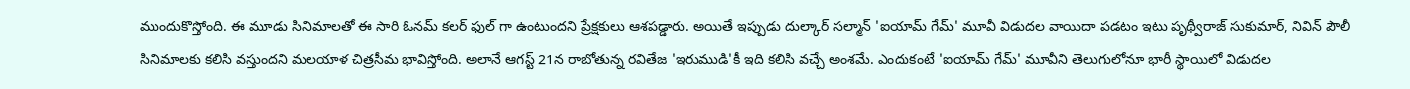ముందుకొస్తోంది. ఈ మూడు సినిమాలతో ఈ సారి ఓనమ్ కలర్ ఫుల్ గా ఉంటుందని ప్రేక్షకులు ఆశపడ్డారు. అయితే ఇప్పుడు దుల్కార్ సల్మాన్ 'ఐయామ్ గేమ్' మూవీ విడుదల వాయిదా పడటం ఇటు పృథ్వీరాజ్ సుకుమార్, నివిన్ పౌలీ సినిమాలకు కలిసి వస్తుందని మలయాళ చిత్రసీమ భావిస్తోంది. అలానే ఆగస్ట్ 21న రాబోతున్న రవితేజ 'ఇరుముడి'కీ ఇది కలిసి వచ్చే అంశమే. ఎందుకంటే 'ఐయామ్ గేమ్' మూవీని తెలుగులోనూ భారీ స్థాయిలో విడుదల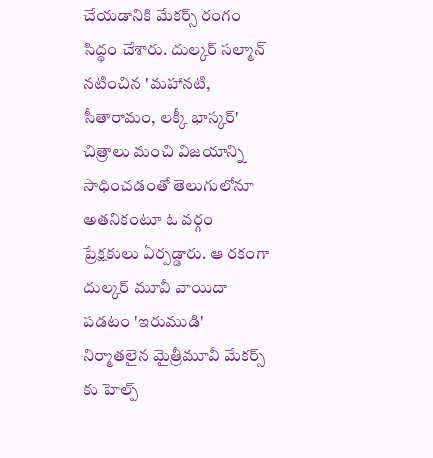చేయడానికి మేకర్స్ రంగం సిద్థం చేశారు. దుల్కర్ సల్మాన్ నటించిన 'మహానటి, సీతారామం, లక్కీ భాస్కర్' చిత్రాలు మంచి విజయాన్ని సాధించడంతో తెలుగులోనూ అతనికంటూ ఓ వర్గం ప్రేక్షకులు ఏర్పడ్డారు. ఆ రకంగా దుల్కర్ మూవీ వాయిదా పడటం 'ఇరుముడి' నిర్మాతలైన మైత్రీమూవీ మేకర్స్ కు హెల్ప్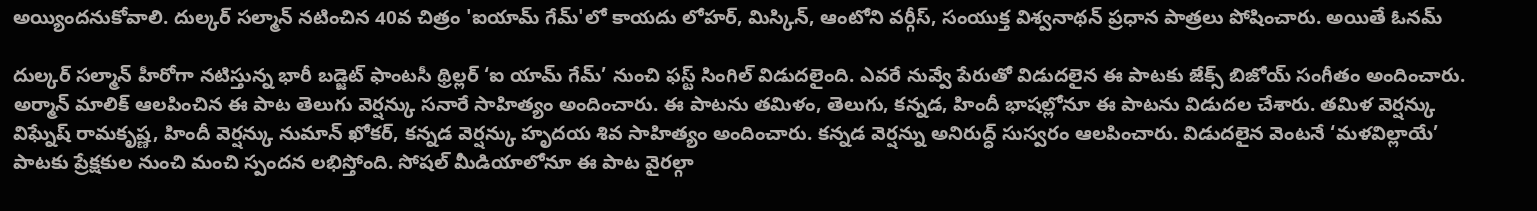అయ్యిందనుకోవాలి. దుల్కర్ సల్మాన్ నటించిన 40వ చిత్రం 'ఐయామ్ గేమ్'లో కాయదు లోహర్, మిస్కిన్, ఆంటోని వర్గీస్, సంయుక్త విశ్వనాథన్ ప్రధాన పాత్రలు పోషించారు. అయితే ఓనమ్

దుల్కర్ సల్మాన్ హీరోగా నటిస్తున్న భారీ బడ్జెట్ ఫాంటసీ థ్రిల్లర్ ‘ఐ యామ్ గేమ్’ నుంచి ఫస్ట్ సింగిల్ విడుదలైంది. ఎవరే నువ్వే పేరుతో విడుదలైన ఈ పాటకు జేక్స్ బిజోయ్ సంగీతం అందించారు. అర్మాన్ మాలిక్ ఆలపించిన ఈ పాట తెలుగు వెర్షన్కు సనారే సాహిత్యం అందించారు. ఈ పాటను తమిళం, తెలుగు, కన్నడ, హిందీ భాషల్లోనూ ఈ పాటను విడుదల చేశారు. తమిళ వెర్షన్కు విఘ్నేష్ రామకృష్ణ, హిందీ వెర్షన్కు నుమాన్ ఖోకర్, కన్నడ వెర్షన్కు హృదయ శివ సాహిత్యం అందించారు. కన్నడ వెర్షన్ను అనిరుద్ధ్ సుస్వరం ఆలపించారు. విడుదలైన వెంటనే ‘మళవిల్లాయే’ పాటకు ప్రేక్షకుల నుంచి మంచి స్పందన లభిస్తోంది. సోషల్ మీడియాలోనూ ఈ పాట వైరల్గా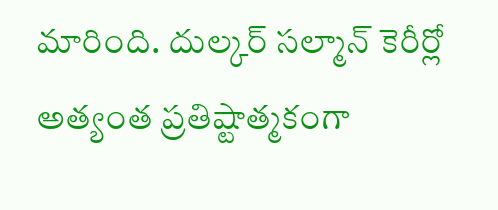మారింది. దుల్కర్ సల్మాన్ కెరీర్లో అత్యంత ప్రతిష్టాత్మకంగా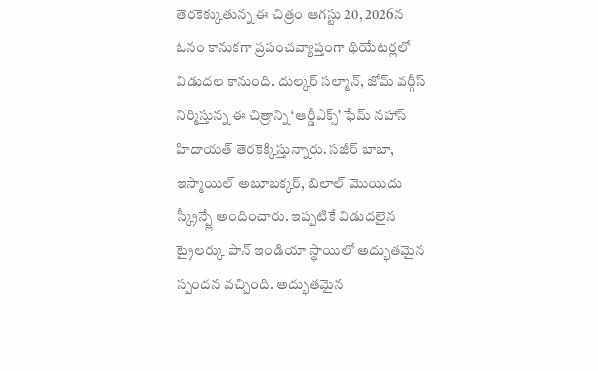తెరకెక్కుతున్న ఈ చిత్రం ఆగస్టు 20, 2026న ఓనం కానుకగా ప్రపంచవ్యాప్తంగా థియేటర్లలో విడుదల కానుంది. దుల్కర్ సల్మాన్, జోమ్ వర్గీస్ నిర్మిస్తున్న ఈ చిత్రాన్ని ‘ఆర్డీఎక్స్’ ఫేమ్ నహాస్ హిదాయత్ తెరకెక్కిస్తున్నారు. సజీర్ బాబా, ఇస్మాయిల్ అబూబక్కర్, బిలాల్ మొయిదు స్క్రీన్ప్లే అందించారు. ఇప్పటికే విడుదలైన ట్రైలర్కు పాన్ ఇండియా స్థాయిలో అద్భుతమైన స్పందన వచ్చింది. అద్భుతమైన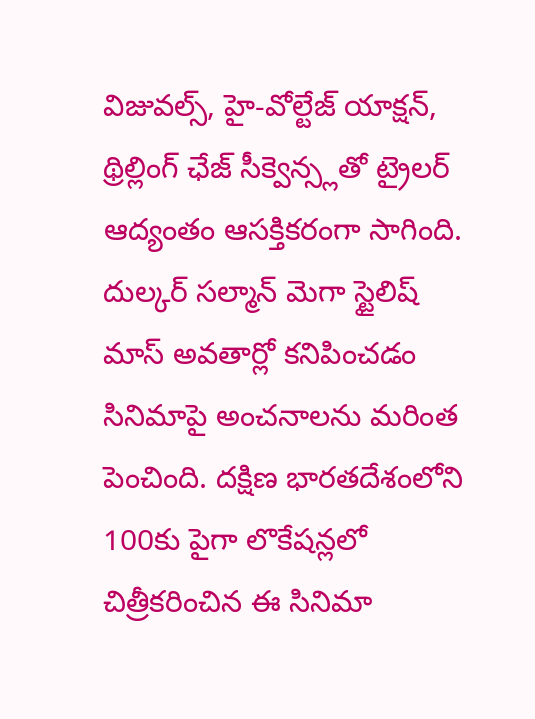విజువల్స్, హై-వోల్టేజ్ యాక్షన్, థ్రిల్లింగ్ ఛేజ్ సీక్వెన్స్లతో ట్రైలర్ ఆద్యంతం ఆసక్తికరంగా సాగింది. దుల్కర్ సల్మాన్ మెగా స్టైలిష్ మాస్ అవతార్లో కనిపించడం సినిమాపై అంచనాలను మరింత పెంచింది. దక్షిణ భారతదేశంలోని 100కు పైగా లొకేషన్లలో చిత్రీకరించిన ఈ సినిమా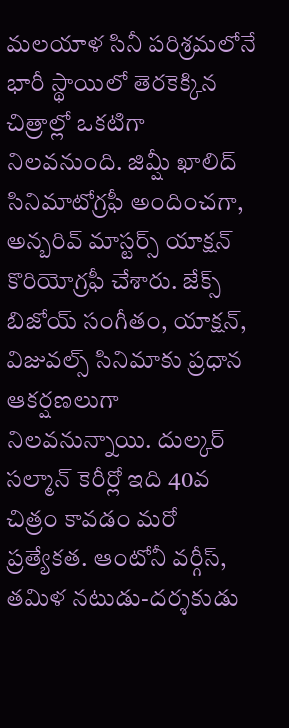మలయాళ సినీ పరిశ్రమలోనే భారీ స్థాయిలో తెరకెక్కిన చిత్రాల్లో ఒకటిగా నిలవనుంది. జిమ్షీ ఖాలిద్ సినిమాటోగ్రఫీ అందించగా, అన్బరివ్ మాస్టర్స్ యాక్షన్ కొరియోగ్రఫీ చేశారు. జేక్స్ బిజోయ్ సంగీతం, యాక్షన్, విజువల్స్ సినిమాకు ప్రధాన ఆకర్షణలుగా నిలవనున్నాయి. దుల్కర్ సల్మాన్ కెరీర్లో ఇది 40వ చిత్రం కావడం మరో ప్రత్యేకత. ఆంటోనీ వర్గీస్, తమిళ నటుడు-దర్శకుడు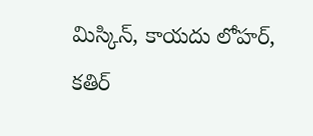మిస్కిన్, కాయదు లోహర్, కతిర్